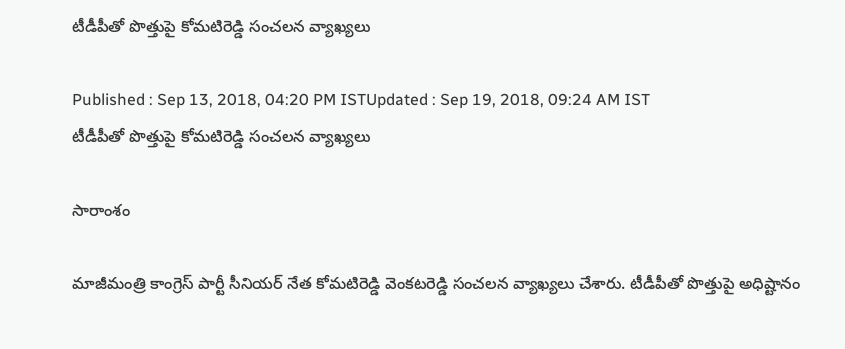టీడీపీతో పొత్తుపై కోమటిరెడ్డి సంచలన వ్యాఖ్యలు

Published : Sep 13, 2018, 04:20 PM ISTUpdated : Sep 19, 2018, 09:24 AM IST
టీడీపీతో పొత్తుపై కోమటిరెడ్డి సంచలన వ్యాఖ్యలు

సారాంశం

మాజీమంత్రి కాంగ్రెస్ పార్టీ సీనియర్ నేత కోమటిరెడ్డి వెంకటరెడ్డి సంచలన వ్యాఖ్యలు చేశారు. టీడీపీతో పొత్తుపై అధిష్టానం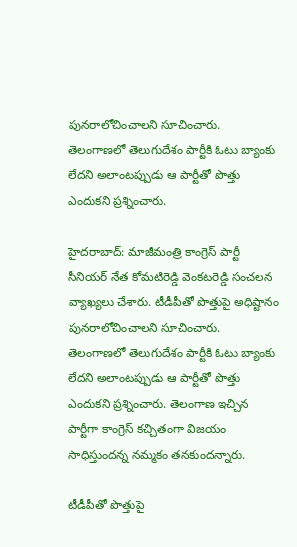పునరాలోచించాలని సూచించారు. తెలంగాణలో తెలుగుదేశం పార్టీకి ఓటు బ్యాంకు లేదని అలాంటప్పుడు ఆ పార్టీతో పొత్తు ఎందుకని ప్రశ్నించారు.

హైదరాబాద్: మాజీమంత్రి కాంగ్రెస్ పార్టీ సీనియర్ నేత కోమటిరెడ్డి వెంకటరెడ్డి సంచలన వ్యాఖ్యలు చేశారు. టీడీపీతో పొత్తుపై అధిష్టానం పునరాలోచించాలని సూచించారు. తెలంగాణలో తెలుగుదేశం పార్టీకి ఓటు బ్యాంకు లేదని అలాంటప్పుడు ఆ పార్టీతో పొత్తు ఎందుకని ప్రశ్నించారు. తెలంగాణ ఇచ్చిన పార్టీగా కాంగ్రెస్ కచ్చితంగా విజయం సాధిస్తుందన్న నమ్మకం తనకుందన్నారు.

టీడీపీతో పొత్తుపై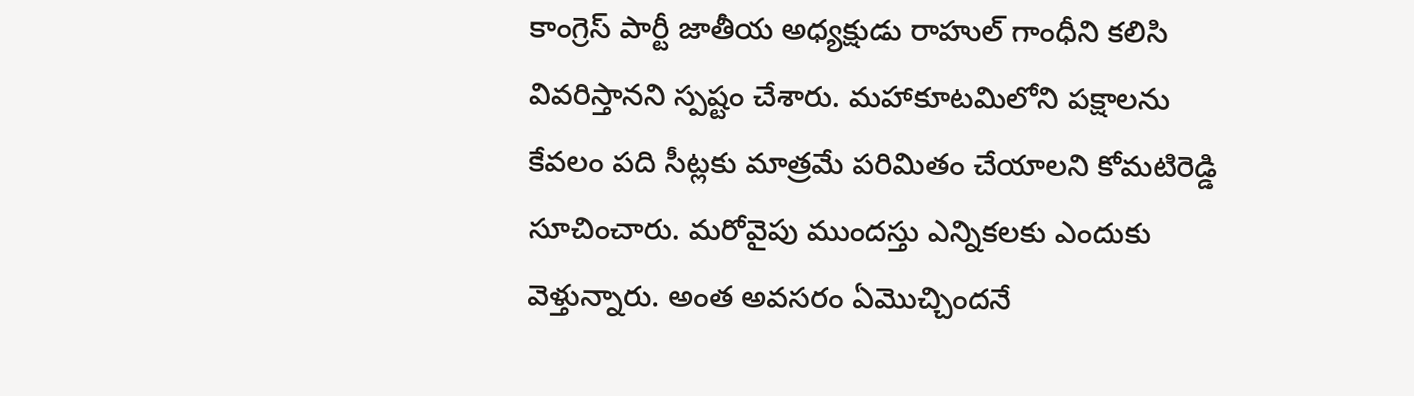కాంగ్రెస్ పార్టీ జాతీయ అధ్యక్షుడు రాహుల్ గాంధీని కలిసి వివరిస్తానని స్పష్టం చేశారు. మహాకూటమిలోని పక్షాలను కేవలం పది సీట్లకు మాత్రమే పరిమితం చేయాలని కోమటిరెడ్డి సూచించారు. మరోవైపు ముందస్తు ఎన్నికలకు ఎందుకు వెళ్తున్నారు. అంత అవసరం ఏమొచ్చిందనే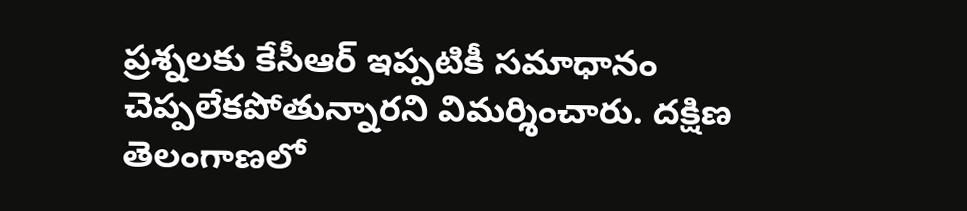ప్రశ్నలకు కేసీఆర్ ఇప్పటికీ సమాధానం చెప్పలేకపోతున్నారని విమర్శించారు. దక్షిణ తెలంగాణలో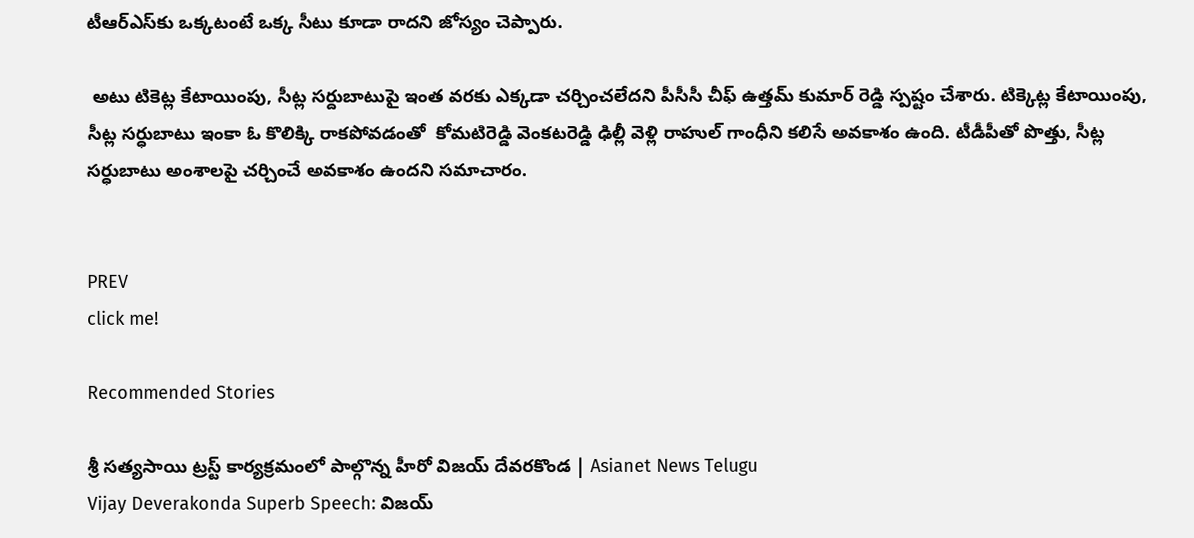టీఆర్ఎస్‌కు ఒక్కటంటే ఒక్క సీటు కూడా రాదని జోస్యం చెప్పారు.

 అటు టికెట్ల కేటాయింపు, సీట్ల సర్దుబాటుపై ఇంత వరకు ఎక్కడా చర్చించలేదని పీసీసీ చీఫ్ ఉత్తమ్ కుమార్ రెడ్డి స్పష్టం చేశారు. టిక్కెట్ల కేటాయింపు, సీట్ల సర్ధుబాటు ఇంకా ఓ కొలిక్కి రాకపోవడంతో  కోమటిరెడ్డి వెంకటరెడ్డి ఢిల్లీ వెళ్లి రాహుల్ గాంధీని కలిసే అవకాశం ఉంది. టీడీపీతో పొత్తు, సీట్ల సర్ధుబాటు అంశాలపై చర్చించే అవకాశం ఉందని సమాచారం.


PREV
click me!

Recommended Stories

శ్రీ సత్యసాయి ట్రస్ట్ కార్యక్రమంలో పాల్గొన్న హీరో విజయ్ దేవరకొండ | Asianet News Telugu
Vijay Deverakonda Superb Speech: విజయ్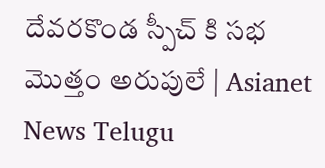దేవరకొండ స్పీచ్ కి సభ మొత్తం అరుపులే | Asianet News Telugu